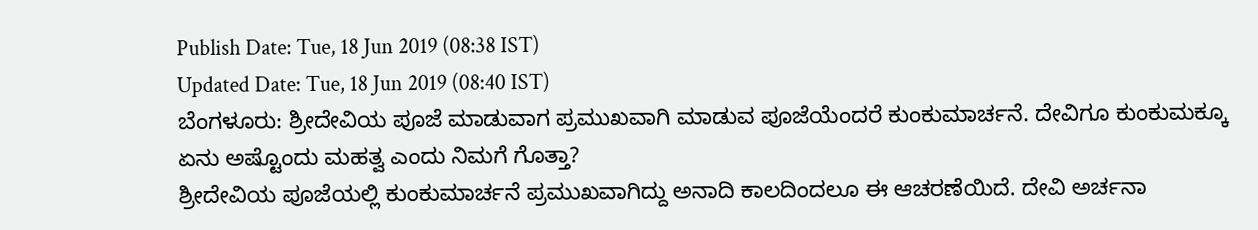Publish Date: Tue, 18 Jun 2019 (08:38 IST)
Updated Date: Tue, 18 Jun 2019 (08:40 IST)
ಬೆಂಗಳೂರು: ಶ್ರೀದೇವಿಯ ಪೂಜೆ ಮಾಡುವಾಗ ಪ್ರಮುಖವಾಗಿ ಮಾಡುವ ಪೂಜೆಯೆಂದರೆ ಕುಂಕುಮಾರ್ಚನೆ. ದೇವಿಗೂ ಕುಂಕುಮಕ್ಕೂ ಏನು ಅಷ್ಟೊಂದು ಮಹತ್ವ ಎಂದು ನಿಮಗೆ ಗೊತ್ತಾ?
ಶ್ರೀದೇವಿಯ ಪೂಜೆಯಲ್ಲಿ ಕುಂಕುಮಾರ್ಚನೆ ಪ್ರಮುಖವಾಗಿದ್ದು ಅನಾದಿ ಕಾಲದಿಂದಲೂ ಈ ಆಚರಣೆಯಿದೆ. ದೇವಿ ಅರ್ಚನಾ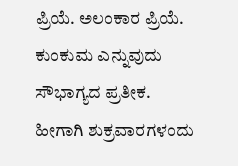ಪ್ರಿಯೆ. ಅಲಂಕಾರ ಪ್ರಿಯೆ. ಕುಂಕುಮ ಎನ್ನುವುದು ಸೌಭಾಗ್ಯದ ಪ್ರತೀಕ.
ಹೀಗಾಗಿ ಶುಕ್ರವಾರಗಳಂದು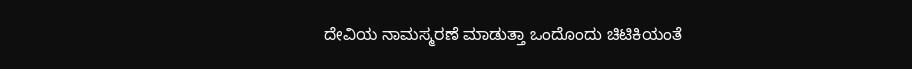ದೇವಿಯ ನಾಮಸ್ಮರಣೆ ಮಾಡುತ್ತಾ ಒಂದೊಂದು ಚಿಟಿಕಿಯಂತೆ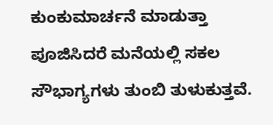ಕುಂಕುಮಾರ್ಚನೆ ಮಾಡುತ್ತಾ ಪೂಜಿಸಿದರೆ ಮನೆಯಲ್ಲಿ ಸಕಲ ಸೌಭಾಗ್ಯಗಳು ತುಂಬಿ ತುಳುಕುತ್ತವೆ.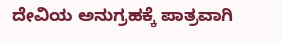ದೇವಿಯ ಅನುಗ್ರಹಕ್ಕೆ ಪಾತ್ರವಾಗಿ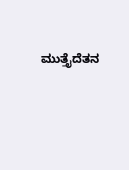ಮುತ್ತೈದೆತನ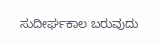ಸುದೀರ್ಘಕಾಲ ಬರುವುದು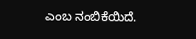ಎಂಬ ನಂಬಿಕೆಯಿದೆ.